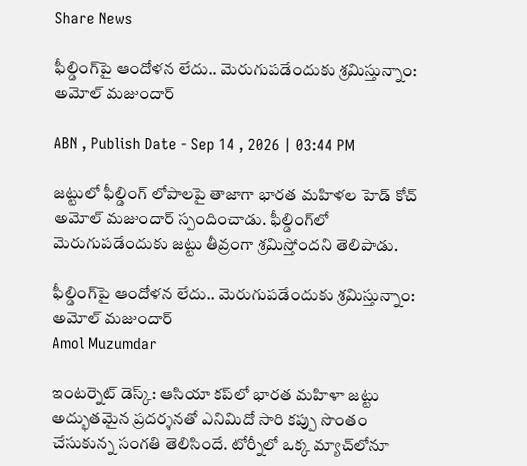Share News

ఫీల్డింగ్‌పై ఆందోళన లేదు.. మెరుగుపడేందుకు శ్రమిస్తున్నాం: అమోల్ మజుందార్

ABN , Publish Date - Sep 14 , 2026 | 03:44 PM

జట్టులో ఫీల్డింగ్ లోపాలపై తాజాగా భారత మహిళల హెడ్ కోచ్ అమోల్ మజుందార్ స్పందించాడు. ఫీల్డింగ్‌లో మెరుగుపడేందుకు జట్టు తీవ్రంగా శ్రమిస్తోందని తెలిపాడు.

ఫీల్డింగ్‌పై ఆందోళన లేదు.. మెరుగుపడేందుకు శ్రమిస్తున్నాం: అమోల్ మజుందార్
Amol Muzumdar

ఇంటర్నెట్ డెస్క్: ఆసియా కప్‌లో భారత మహిళా జట్టు అద్భుతమైన ప్రదర్శనతో ఎనిమిదో సారి కప్పు సొంతం చేసుకున్న సంగతి తెలిసిందే. టోర్నీలో ఒక్క మ్యాచ్‌లోనూ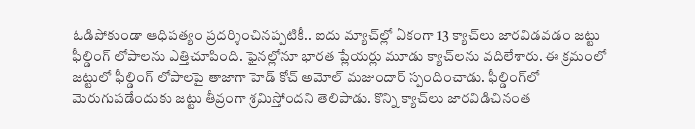ఓడిపోకుండా ఆధిపత్యం ప్రదర్శించినప్పటికీ.. ఐదు మ్యాచ్‌ల్లో ఏకంగా 13 క్యాచ్‌లు జారవిడవడం జట్టు ఫీల్డింగ్‌ లోపాలను ఎత్తిచూపింది. ఫైనల్లోనూ భారత ప్లేయర్లు మూడు క్యాచ్‌లను వదిలేశారు. ఈ క్రమంలో జట్టులో ఫీల్డింగ్ లోపాలపై తాజాగా హెడ్ కోచ్ అమోల్ మజుందార్ స్పందించాడు. ఫీల్డింగ్‌లో మెరుగుపడేందుకు జట్టు తీవ్రంగా శ్రమిస్తోందని తెలిపాడు. కొన్ని క్యాచ్‌లు జారవిడిచినంత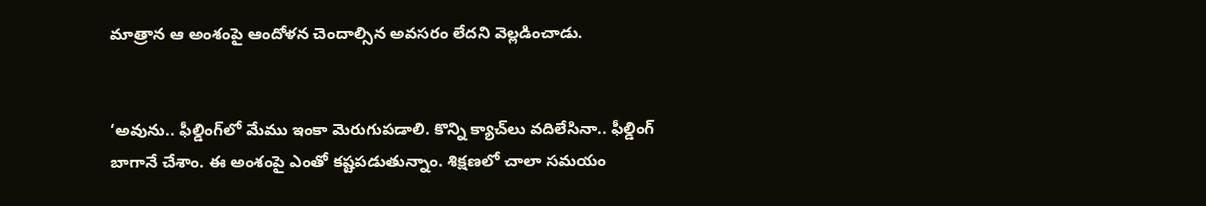మాత్రాన ఆ అంశంపై ఆందోళన చెందాల్సిన అవసరం లేదని వెల్లడించాడు.


‘అవును.. ఫీల్డింగ్‌లో మేము ఇంకా మెరుగుపడాలి. కొన్ని క్యాచ్‌లు వదిలేసినా.. ఫీల్డింగ్ బాగానే చేశాం. ఈ అంశంపై ఎంతో కష్టపడుతున్నాం. శిక్షణలో చాలా సమయం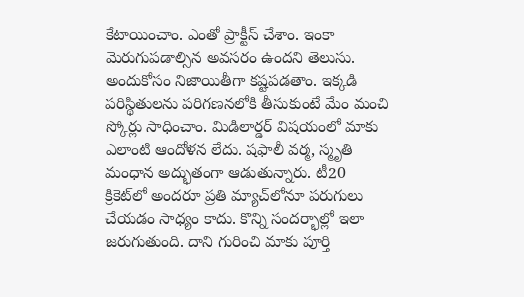కేటాయించాం. ఎంతో ప్రాక్టీస్‌ చేశాం. ఇంకా మెరుగుపడాల్సిన అవసరం ఉందని తెలుసు. అందుకోసం నిజాయితీగా కష్టపడతాం. ఇక్కడి పరిస్థితులను పరిగణనలోకి తీసుకుంటే మేం మంచి స్కోర్లు సాధించాం. మిడిలార్డర్‌ విషయంలో మాకు ఎలాంటి ఆందోళన లేదు. షఫాలీ వర్మ, స్మృతి మంధాన అద్భుతంగా ఆడుతున్నారు. టీ20 క్రికెట్‌లో అందరూ ప్రతి మ్యాచ్‌లోనూ పరుగులు చేయడం సాధ్యం కాదు. కొన్ని సందర్భాల్లో ఇలా జరుగుతుంది. దాని గురించి మాకు పూర్తి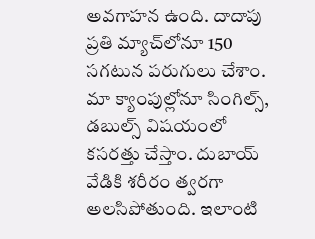అవగాహన ఉంది. దాదాపు ప్రతి మ్యాచ్‌లోనూ 150 సగటున పరుగులు చేశాం. మా క్యాంపుల్లోనూ సింగిల్స్, డబుల్స్ విషయంలో కసరత్తు చేస్తాం. దుబాయ్ వేడికి శరీరం త్వరగా అలసిపోతుంది. ఇలాంటి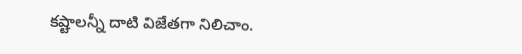కష్టాలన్నీ దాటి విజేతగా నిలిచాం.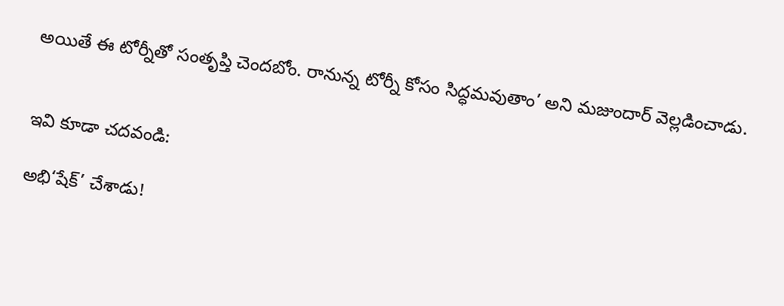అయితే ఈ టోర్నీతో సంతృప్తి చెందబోం. రానున్న టోర్నీ కోసం సిద్ధమవుతాం’ అని మజుందార్ వెల్లడించాడు.


ఇవి కూడా చదవండి:

అభి‘షేక్‌’ చేశాడు!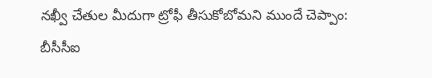నఖ్వీ చేతుల మీదుగా ట్రోఫీ తీసుకోబోమని ముందే చెప్పాం: బీసీసీఐ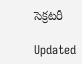సెక్రటరీ

Updated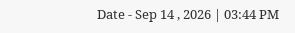Date - Sep 14 , 2026 | 03:44 PM